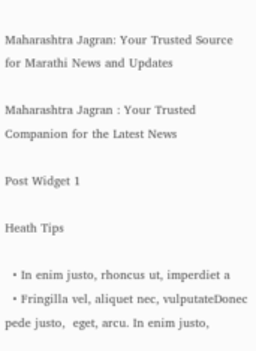Maharashtra Jagran: Your Trusted Source for Marathi News and Updates

Maharashtra Jagran : Your Trusted Companion for the Latest News

Post Widget 1

Heath Tips

  • In enim justo, rhoncus ut, imperdiet a
  • Fringilla vel, aliquet nec, vulputateDonec pede justo,  eget, arcu. In enim justo,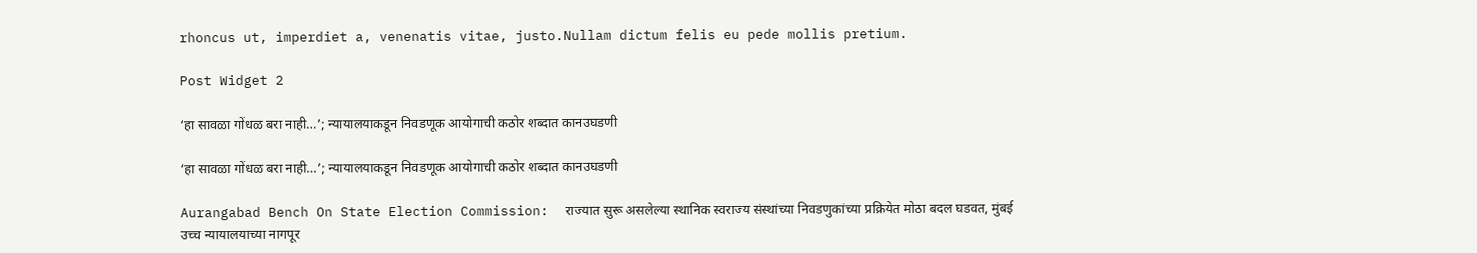rhoncus ut, imperdiet a, venenatis vitae, justo.Nullam dictum felis eu pede mollis pretium.

Post Widget 2

‘हा सावळा गोंधळ बरा नाही…’; न्यायालयाकडून निवडणूक आयोगाची कठोर शब्दात कानउघडणी

‘हा सावळा गोंधळ बरा नाही…’; न्यायालयाकडून निवडणूक आयोगाची कठोर शब्दात कानउघडणी

Aurangabad Bench On State Election Commission:  राज्यात सुरू असलेल्या स्थानिक स्वराज्य संस्थांच्या निवडणुकांच्या प्रक्रियेत मोठा बदल घडवत, मुंबई उच्च न्यायालयाच्या नागपूर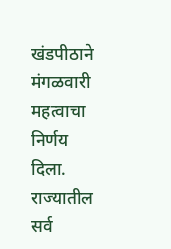खंडपीठाने मंगळवारी महत्वाचा निर्णय दिला. राज्यातील सर्व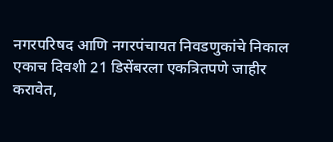नगरपरिषद आणि नगरपंचायत निवडणुकांचे निकाल एकाच दिवशी 21 डिसेंबरला एकत्रितपणे जाहीर करावेत,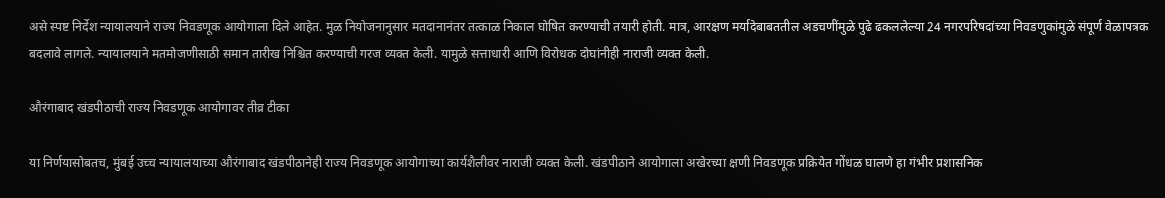असे स्पष्ट निर्देश न्यायालयाने राज्य निवडणूक आयोगाला दिले आहेत. मुळ नियोजनानुसार मतदानानंतर तत्काळ निकाल घोषित करण्याची तयारी होती. मात्र, आरक्षण मर्यादेबाबततील अडचणींमुळे पुढे ढकललेल्या 24 नगरपरिषदांच्या निवडणुकांमुळे संपूर्ण वेळापत्रक बदलावे लागले. न्यायालयाने मतमोजणीसाठी समान तारीख निश्चित करण्याची गरज व्यक्त केली. यामुळे सत्ताधारी आणि विरोधक दोघांनीही नाराजी व्यक्त केली.

औरंगाबाद खंडपीठाची राज्य निवडणूक आयोगावर तीव्र टीका

या निर्णयासोबतच, मुंबई उच्च न्यायालयाच्या औरंगाबाद खंडपीठानेही राज्य निवडणूक आयोगाच्या कार्यशैलीवर नाराजी व्यक्त केली. खंडपीठाने आयोगाला अखेरच्या क्षणी निवडणूक प्रक्रियेत गोंधळ घालणे हा गंभीर प्रशासनिक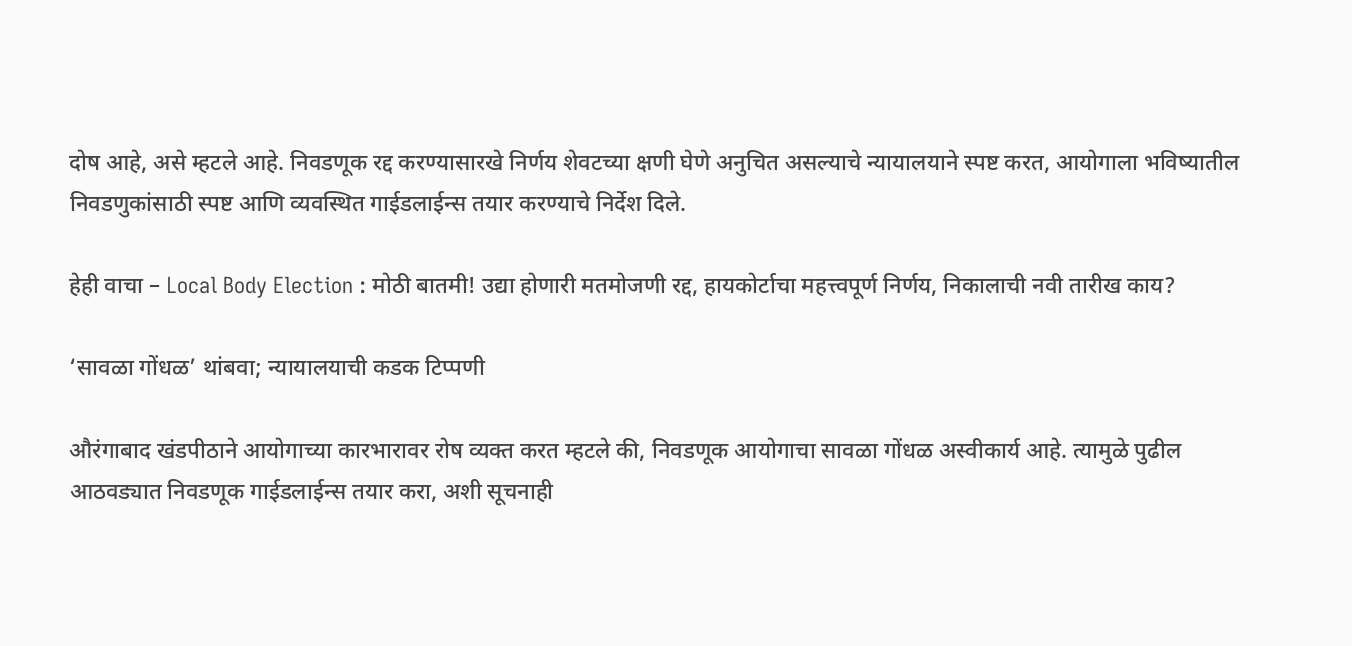दोष आहे, असे म्हटले आहे. निवडणूक रद्द करण्यासारखे निर्णय शेवटच्या क्षणी घेणे अनुचित असल्याचे न्यायालयाने स्पष्ट करत, आयोगाला भविष्यातील निवडणुकांसाठी स्पष्ट आणि व्यवस्थित गाईडलाईन्स तयार करण्याचे निर्देश दिले.

हेही वाचा – Local Body Election : मोठी बातमी! उद्या होणारी मतमोजणी रद्द, हायकोर्टाचा महत्त्वपूर्ण निर्णय, निकालाची नवी तारीख काय?

‘सावळा गोंधळ’ थांबवा; न्यायालयाची कडक टिप्पणी

औरंगाबाद खंडपीठाने आयोगाच्या कारभारावर रोष व्यक्त करत म्हटले की, निवडणूक आयोगाचा सावळा गोंधळ अस्वीकार्य आहे. त्यामुळे पुढील आठवड्यात निवडणूक गाईडलाईन्स तयार करा, अशी सूचनाही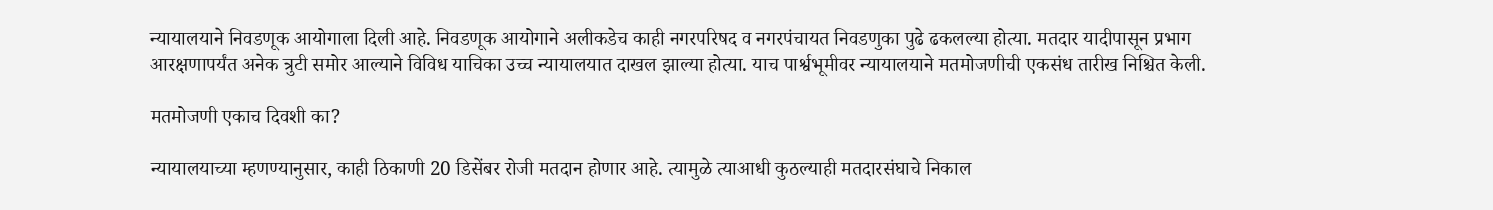न्यायालयाने निवडणूक आयोगाला दिली आहे. निवडणूक आयोगाने अलीकडेच काही नगरपरिषद व नगरपंचायत निवडणुका पुढे ढकलल्या होत्या. मतदार यादीपासून प्रभाग आरक्षणापर्यंत अनेक त्रुटी समोर आल्याने विविध याचिका उच्च न्यायालयात दाखल झाल्या होत्या. याच पार्श्वभूमीवर न्यायालयाने मतमोजणीची एकसंध तारीख निश्चित केली.

मतमोजणी एकाच दिवशी का?

न्यायालयाच्या म्हणण्यानुसार, काही ठिकाणी 20 डिसेंबर रोजी मतदान होणार आहे. त्यामुळे त्याआधी कुठल्याही मतदारसंघाचे निकाल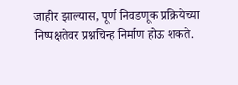जाहीर झाल्यास, पूर्ण निवडणूक प्रक्रियेच्या निष्पक्षतेवर प्रश्नचिन्ह निर्माण होऊ शकते.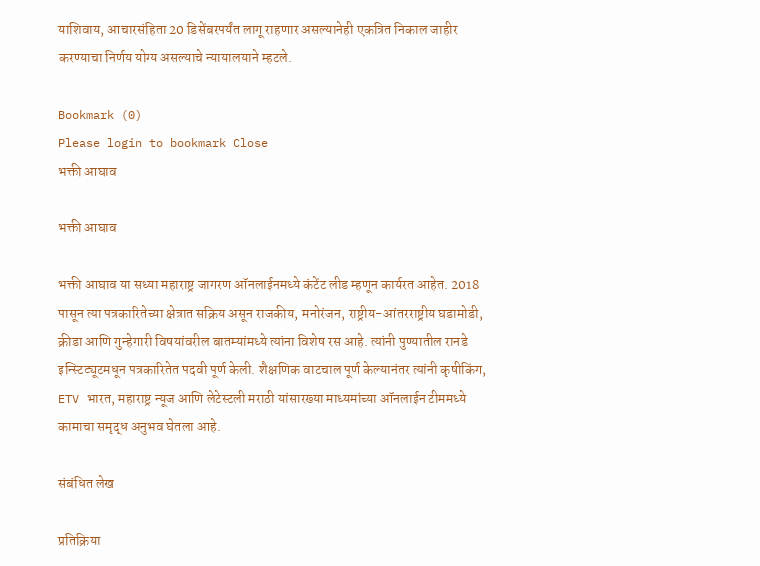याशिवाय, आचारसंहिता 20 डिसेंबरपर्यंत लागू राहणार असल्यानेही एकत्रित निकाल जाहीर करण्याचा निर्णय योग्य असल्याचे न्यायालयाने म्हटले.

Bookmark (0)
Please login to bookmark Close
भक्ती आघाव

भक्ती आघाव

भक्ती आघाव या सध्या महाराष्ट्र जागरण ऑनलाईनमध्ये कंटेंट लीड म्हणून कार्यरत आहेत. 2018 पासून त्या पत्रकारितेच्या क्षेत्रात सक्रिय असून राजकीय, मनोरंजन, राष्ट्रीय-आंतरराष्ट्रीय घडामोडी, क्रीडा आणि गुन्हेगारी विषयांवरील बातम्यांमध्ये त्यांना विशेष रस आहे. त्यांनी पुण्यातील रानडे इन्स्टिट्यूटमधून पत्रकारितेत पदवी पूर्ण केली. शैक्षणिक वाटचाल पूर्ण केल्यानंतर त्यांनी कृषीकिंग, ETV भारत, महाराष्ट्र न्यूज आणि लेटेस्टली मराठी यांसारख्या माध्यमांच्या ऑनलाईन टीममध्ये कामाचा समृद्ध अनुभव घेतला आहे.

संबंधित लेख

प्रतिक्रिया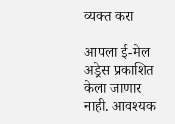व्यक्त करा

आपला ई-मेल अड्रेस प्रकाशित केला जाणार नाही. आवश्यक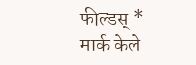फील्डस् * मार्क केले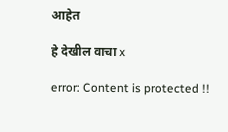आहेत

हे देखील वाचा x

error: Content is protected !!